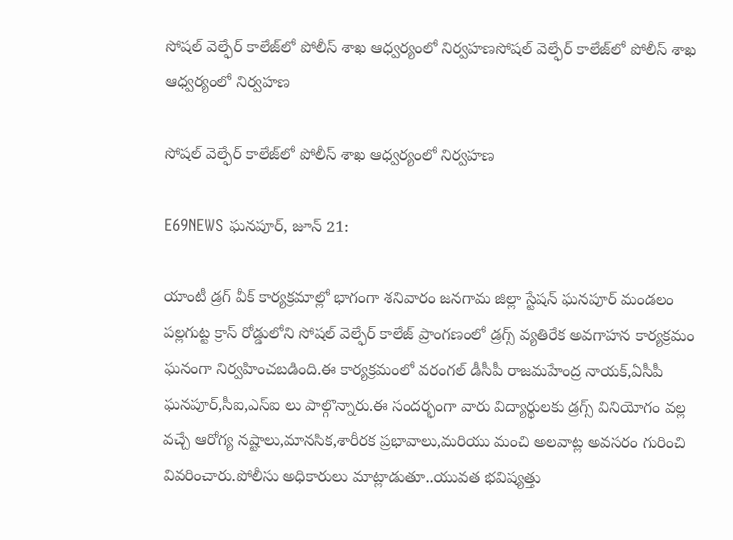సోషల్ వెల్ఫేర్ కాలేజ్‌లో పోలీస్ శాఖ ఆధ్వర్యంలో నిర్వహణసోషల్ వెల్ఫేర్ కాలేజ్‌లో పోలీస్ శాఖ ఆధ్వర్యంలో నిర్వహణ

సోషల్ వెల్ఫేర్ కాలేజ్‌లో పోలీస్ శాఖ ఆధ్వర్యంలో నిర్వహణ

E69NEWS ఘనపూర్, జూన్ 21:

యాంటీ డ్రగ్ వీక్ కార్యక్రమాల్లో భాగంగా శనివారం జనగామ జిల్లా స్టేషన్ ఘనపూర్ మండలం పల్లగుట్ట క్రాస్ రోడ్డులోని సోషల్ వెల్ఫేర్ కాలేజ్ ప్రాంగణంలో డ్రగ్స్ వ్యతిరేక అవగాహన కార్యక్రమం ఘనంగా నిర్వహించబడింది.ఈ కార్యక్రమంలో వరంగల్ డీసీపీ రాజమహేంద్ర నాయక్,ఏసీపీ ఘనపూర్,సీఐ,ఎస్‌ఐ లు పాల్గొన్నారు.ఈ సందర్భంగా వారు విద్యార్థులకు డ్రగ్స్ వినియోగం వల్ల వచ్చే ఆరోగ్య నష్టాలు,మానసిక,శారీరక ప్రభావాలు,మరియు మంచి అలవాట్ల అవసరం గురించి వివరించారు.పోలీసు అధికారులు మాట్లాడుతూ..యువత భవిష్యత్తు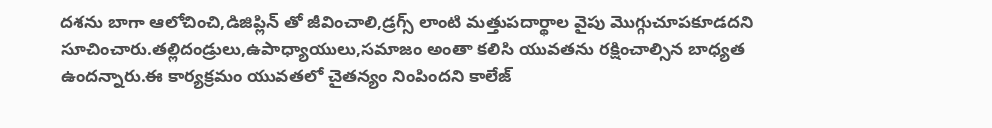దశను బాగా ఆలోచించి,డిజిప్లిన్ తో జీవించాలి,డ్రగ్స్ లాంటి మత్తుపదార్థాల వైపు మొగ్గుచూపకూడదని సూచించారు.తల్లిదండ్రులు,ఉపాధ్యాయులు,సమాజం అంతా కలిసి యువతను రక్షించాల్సిన బాధ్యత ఉందన్నారు.ఈ కార్యక్రమం యువతలో చైతన్యం నింపిందని కాలేజ్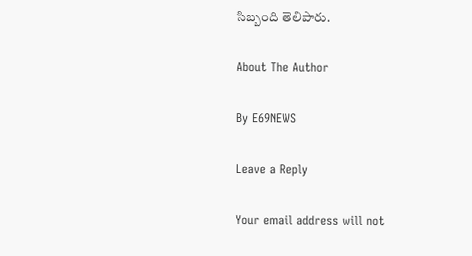సిబ్బంది తెలిపారు.

About The Author

By E69NEWS

Leave a Reply

Your email address will not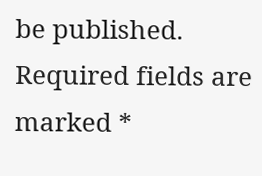be published. Required fields are marked *